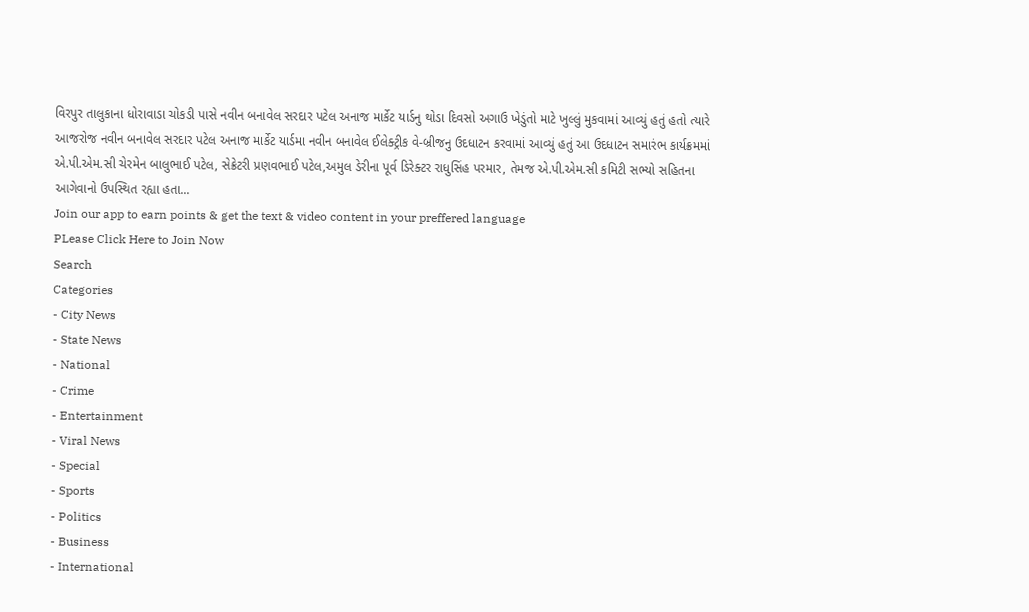વિરપુર તાલુકાના ધોરાવાડા ચોકડી પાસે નવીન બનાવેલ સરદાર પટેલ અનાજ માર્કેટ યાર્ડનુ થોડા દિવસો અગાઉ ખેડુંતો માટે ખુલ્લું મુકવામાં આવ્યું હતું હતો ત્યારે આજરોજ નવીન બનાવેલ સરદાર પટેલ અનાજ માર્કેટ યાર્ડમા નવીન બનાવેલ ઈલેક્ટ્રીક વે-બ્રીજનુ ઉદધાટન કરવામાં આવ્યું હતું આ ઉદધાટન સમારંભ કાર્યક્રમમાં એ.પી.એમ.સી ચેરમેન બાલુભાઈ પટેલ, સેક્રેટરી પ્રણવભાઈ પટેલ,અમુલ ડેરીના પૂર્વ ડિરેક્ટર રાધુસિંહ પરમાર, તેમજ એ.પી.એમ.સી કમિટી સભ્યો સહિતના આગેવાનો ઉપસ્થિત રહ્યા હતા...
Join our app to earn points & get the text & video content in your preffered language
PLease Click Here to Join Now
Search
Categories
- City News
- State News
- National
- Crime
- Entertainment
- Viral News
- Special
- Sports
- Politics
- Business
- International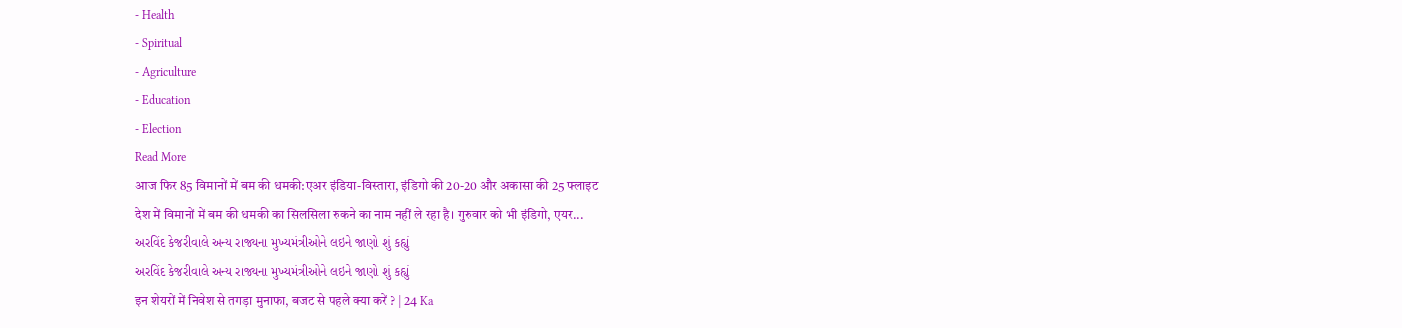- Health
- Spiritual
- Agriculture
- Education
- Election
Read More
आज फिर 85 विमानों में बम की धमकी:एअर इंडिया-विस्तारा, इंडिगो की 20-20 और अकासा की 25 फ्लाइट
देश में विमानों में बम की धमकी का सिलसिला रुकने का नाम नहीं ले रहा है। गुरुवार को भी इंडिगो, एयर...
અરવિંદ કેજરીવાલે અન્ય રાજ્યના મુખ્યમંત્રીઓને લઇને જાણો શું કહ્યું
અરવિંદ કેજરીવાલે અન્ય રાજ્યના મુખ્યમંત્રીઓને લઇને જાણો શું કહ્યું
इन शेयरों में निवेश से तगड़ा मुनाफा, बजट से पहले क्या करें ? | 24 Ka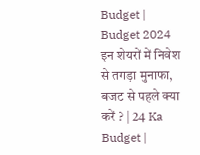Budget | Budget 2024
इन शेयरों में निवेश से तगड़ा मुनाफा, बजट से पहले क्या करें ? | 24 Ka Budget |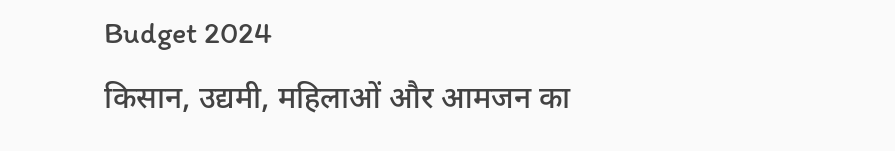Budget 2024
किसान, उद्यमी, महिलाओं और आमजन का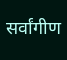सर्वांगीण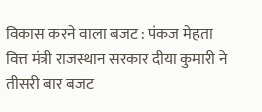विकास करने वाला बजट : पंकज मेहता
वित्त मंत्री राजस्थान सरकार दीया कुमारी ने तीसरी बार बजट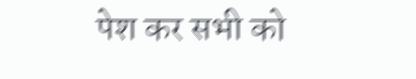पेश कर सभी को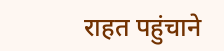राहत पहुंचाने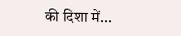की दिशा में...